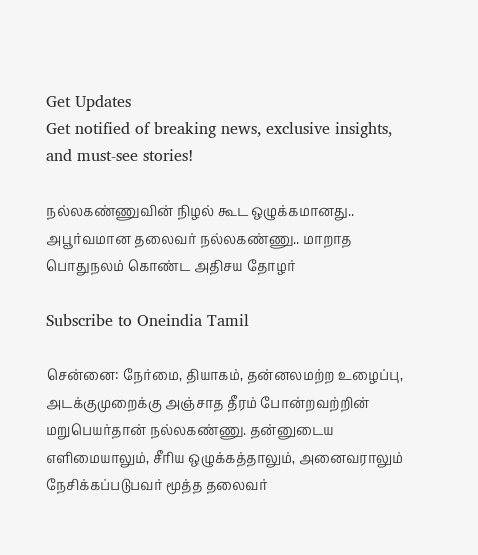Get Updates
Get notified of breaking news, exclusive insights, and must-see stories!

நல்லகண்ணுவின் நிழல் கூட ஒழுக்கமானது.. அபூர்வமான தலைவர் நல்லகண்ணு.. மாறாத பொதுநலம் கொண்ட அதிசய தோழர்

Subscribe to Oneindia Tamil

சென்னை: நேர்மை, தியாகம், தன்னலமற்ற உழைப்பு, அடக்குமுறைக்கு அஞ்சாத தீரம் போன்றவற்றின் மறுபெயர்தான் நல்லகண்ணு. தன்னுடைய எளிமையாலும், சீரிய ஒழுக்கத்தாலும், அனைவராலும் நேசிக்கப்படுபவர் மூத்த தலைவர்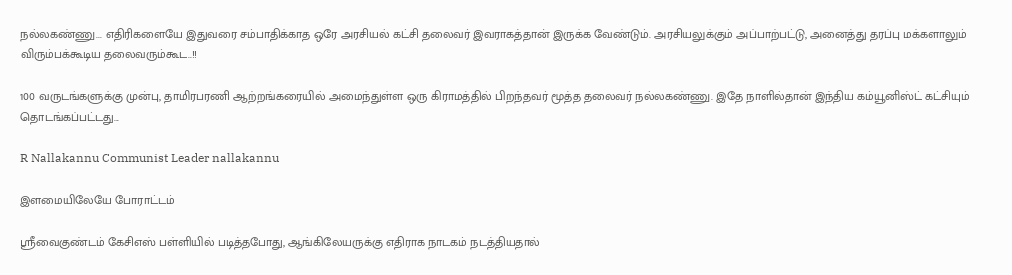நல்லகண்ணு... எதிரிகளையே இதுவரை சம்பாதிக்காத ஒரே அரசியல் கட்சி தலைவர் இவராகத்தான் இருக்க வேண்டும். அரசியலுக்கும் அப்பாற்பட்டு, அனைத்து தரப்பு மக்களாலும் விரும்பக்கூடிய தலைவரும்கூட..!!

100 வருடங்களுக்கு முன்பு, தாமிரபரணி ஆற்றங்கரையில் அமைந்துள்ள ஒரு கிராமத்தில் பிறந்தவர் மூத்த தலைவர் நல்லகண்ணு. இதே நாளில்தான் இந்திய கம்யூனிஸ்ட் கட்சியும் தொடங்கப்பட்டது...

R Nallakannu Communist Leader nallakannu

இளமையிலேயே போராட்டம்

ஸ்ரீவைகுண்டம் கேசிஎஸ் பள்ளியில் படித்தபோது, ஆங்கிலேயருக்கு எதிராக நாடகம் நடத்தியதால்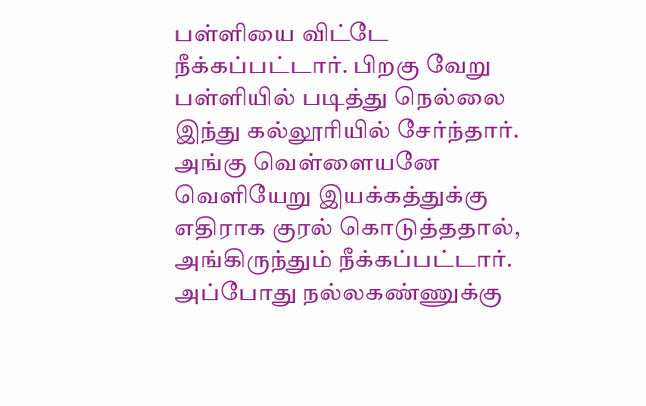பள்ளியை விட்டே நீக்கப்பட்டார். பிறகு வேறு பள்ளியில் படித்து நெல்லை இந்து கல்லூரியில் சேர்ந்தார். அங்கு வெள்ளையனே வெளியேறு இயக்கத்துக்கு எதிராக குரல் கொடுத்ததால், அங்கிருந்தும் நீக்கப்பட்டார். அப்போது நல்லகண்ணுக்கு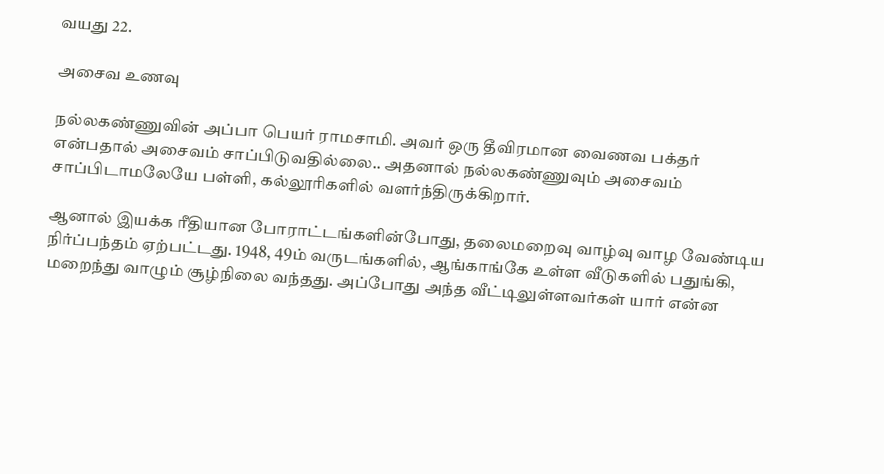வயது 22.

அசைவ உணவு

நல்லகண்ணுவின் அப்பா பெயர் ராமசாமி. அவர் ஒரு தீவிரமான வைணவ பக்தர் என்பதால் அசைவம் சாப்பிடுவதில்லை.. அதனால் நல்லகண்ணுவும் அசைவம் சாப்பிடாமலேயே பள்ளி, கல்லூரிகளில் வளர்ந்திருக்கிறார்.

ஆனால் இயக்க ரீதியான போராட்டங்களின்போது, தலைமறைவு வாழ்வு வாழ வேண்டிய நிர்ப்பந்தம் ஏற்பட்டது. 1948, 49ம் வருடங்களில், ஆங்காங்கே உள்ள வீடுகளில் பதுங்கி, மறைந்து வாழும் சூழ்நிலை வந்தது. அப்போது அந்த வீட்டிலுள்ளவர்கள் யார் என்ன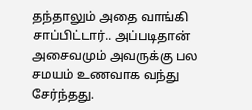தந்தாலும் அதை வாங்கி சாப்பிட்டார்.. அப்படிதான் அசைவமும் அவருக்கு பல சமயம் உணவாக வந்து சேர்ந்தது.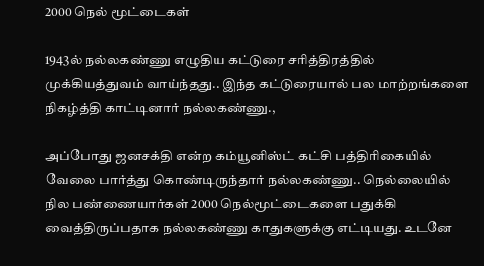2000 நெல் மூட்டைகள்

1943ல் நல்லகண்ணு எழுதிய கட்டுரை சரித்திரத்தில் முக்கியத்துவம் வாய்ந்தது.. இந்த கட்டுரையால் பல மாற்றங்களை நிகழ்த்தி காட்டினார் நல்லகண்ணு.,

அப்போது ஜனசக்தி என்ற கம்யூனிஸ்ட் கட்சி பத்திரிகையில் வேலை பார்த்து கொண்டிருந்தார் நல்லகண்ணு.. நெல்லையில் நில பண்ணையார்கள் 2000 நெல்மூட்டைகளை பதுக்கி வைத்திருப்பதாக நல்லகண்ணு காதுகளுக்கு எட்டியது. உடனே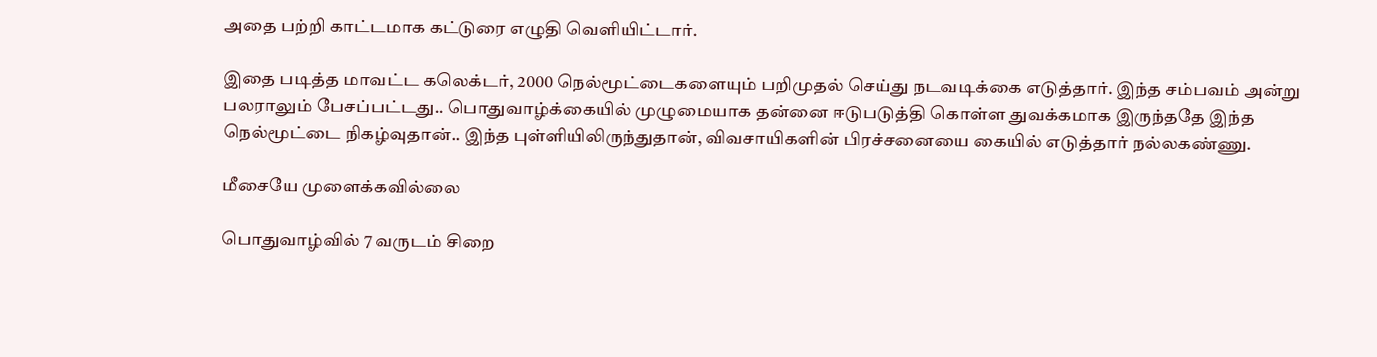அதை பற்றி காட்டமாக கட்டுரை எழுதி வெளியிட்டார்.

இதை படித்த மாவட்ட கலெக்டர், 2000 நெல்மூட்டைகளையும் பறிமுதல் செய்து நடவடிக்கை எடுத்தார். இந்த சம்பவம் அன்று பலராலும் பேசப்பட்டது.. பொதுவாழ்க்கையில் முழுமையாக தன்னை ஈடுபடுத்தி கொள்ள துவக்கமாக இருந்ததே இந்த நெல்மூட்டை நிகழ்வுதான்.. இந்த புள்ளியிலிருந்துதான், விவசாயிகளின் பிரச்சனையை கையில் எடுத்தார் நல்லகண்ணு.

மீசையே முளைக்கவில்லை

பொதுவாழ்வில் 7 வருடம் சிறை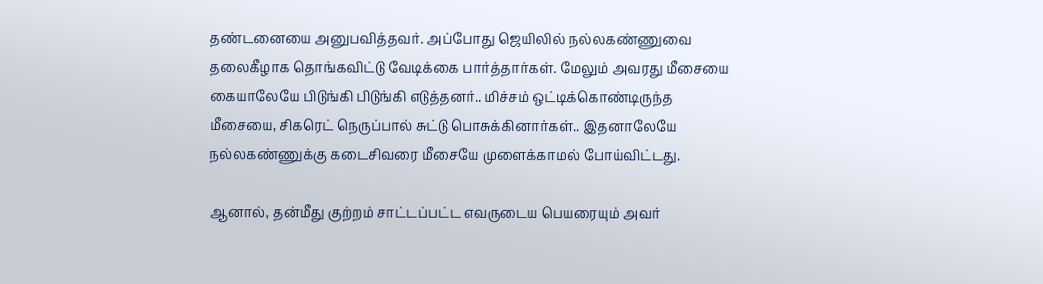தண்டனையை அனுபவித்தவர். அப்போது ஜெயிலில் நல்லகண்ணுவை தலைகீழாக தொங்கவிட்டு வேடிக்கை பார்த்தார்கள். மேலும் அவரது மீசையை கையாலேயே பிடுங்கி பிடுங்கி எடுத்தனர்.. மிச்சம் ஒட்டிக்கொண்டிருந்த மீசையை, சிகரெட் நெருப்பால் சுட்டு பொசுக்கினார்கள்.. இதனாலேயே நல்லகண்ணுக்கு கடைசிவரை மீசையே முளைக்காமல் போய்விட்டது.

ஆனால், தன்மீது குற்றம் சாட்டப்பட்ட எவருடைய பெயரையும் அவர்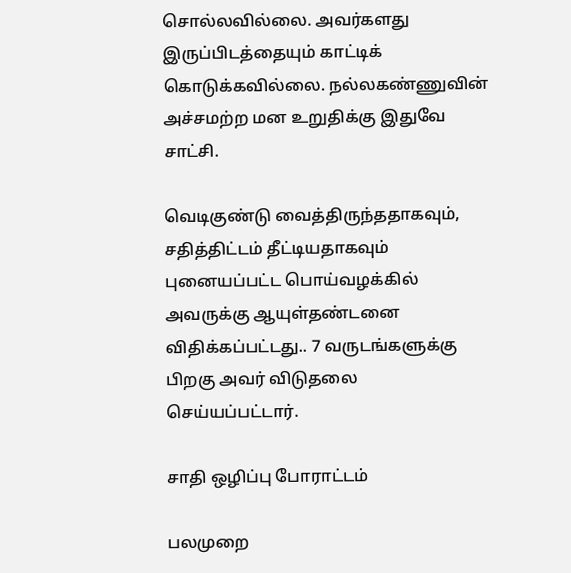சொல்லவில்லை. அவர்களது இருப்பிடத்தையும் காட்டிக் கொடுக்கவில்லை. நல்லகண்ணுவின் அச்சமற்ற மன உறுதிக்கு இதுவே சாட்சி.

வெடிகுண்டு வைத்திருந்ததாகவும், சதித்திட்டம் தீட்டியதாகவும் புனையப்பட்ட பொய்வழக்கில் அவருக்கு ஆயுள்தண்டனை விதிக்கப்பட்டது.. 7 வருடங்களுக்கு பிறகு அவர் விடுதலை செய்யப்பட்டார்.

சாதி ஒழிப்பு போராட்டம்

பலமுறை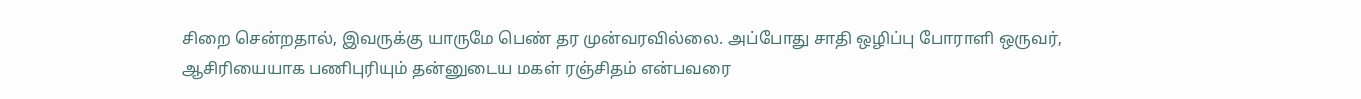சிறை சென்றதால், இவருக்கு யாருமே பெண் தர முன்வரவில்லை. அப்போது சாதி ஒழிப்பு போராளி ஒருவர், ஆசிரியையாக பணிபுரியும் தன்னுடைய மகள் ரஞ்சிதம் என்பவரை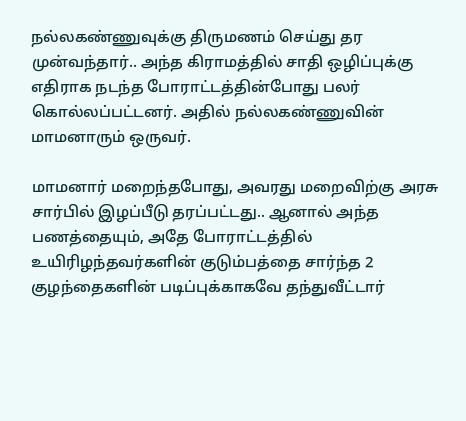நல்லகண்ணுவுக்கு திருமணம் செய்து தர முன்வந்தார்.. அந்த கிராமத்தில் சாதி ஒழிப்புக்கு எதிராக நடந்த போராட்டத்தின்போது பலர் கொல்லப்பட்டனர். அதில் நல்லகண்ணுவின் மாமனாரும் ஒருவர்.

மாமனார் மறைந்தபோது, அவரது மறைவிற்கு அரசு சார்பில் இழப்பீடு தரப்பட்டது.. ஆனால் அந்த பணத்தையும், அதே போராட்டத்தில் உயிரிழந்தவர்களின் குடும்பத்தை சார்ந்த 2 குழந்தைகளின் படிப்புக்காகவே தந்துவீட்டார்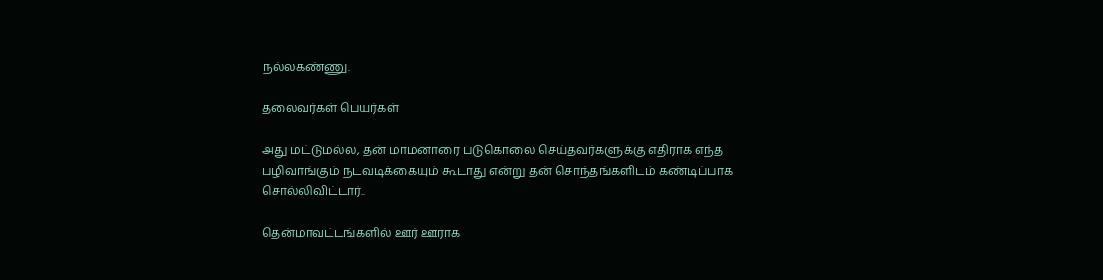நல்லகண்ணு.

தலைவர்கள் பெயர்கள்

அது மட்டுமல்ல, தன் மாமனாரை படுகொலை செய்தவர்களுக்கு எதிராக எந்த பழிவாங்கும் நடவடிக்கையும் கூடாது என்று தன் சொந்தங்களிடம் கண்டிப்பாக சொல்லிவிட்டார்..

தென்மாவட்டங்களில் ஊர் ஊராக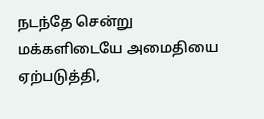நடந்தே சென்று மக்களிடையே அமைதியை ஏற்படுத்தி,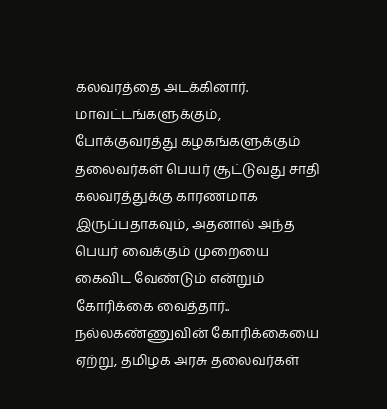கலவரத்தை அடக்கினார். மாவட்டங்களுக்கும், போக்குவரத்து கழகங்களுக்கும் தலைவர்கள் பெயர் சூட்டுவது சாதி கலவரத்துக்கு காரணமாக இருப்பதாகவும், அதனால் அந்த பெயர் வைக்கும் முறையை கைவிட வேண்டும் என்றும் கோரிக்கை வைத்தார்.. நல்லகண்ணுவின் கோரிக்கையை ஏற்று, தமிழக அரசு தலைவர்கள்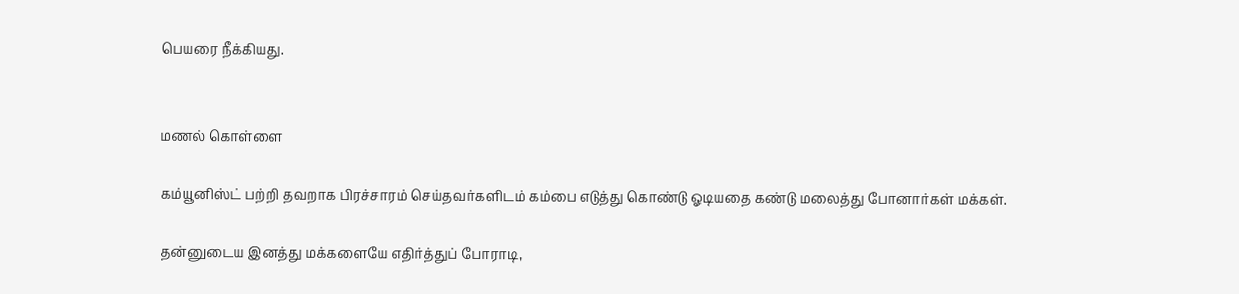பெயரை நீக்கியது.


மணல் கொள்ளை

கம்யூனிஸ்ட் பற்றி தவறாக பிரச்சாரம் செய்தவர்களிடம் கம்பை எடுத்து கொண்டு ஓடியதை கண்டு மலைத்து போனார்கள் மக்கள்.

தன்னுடைய இனத்து மக்களையே எதிர்த்துப் போராடி,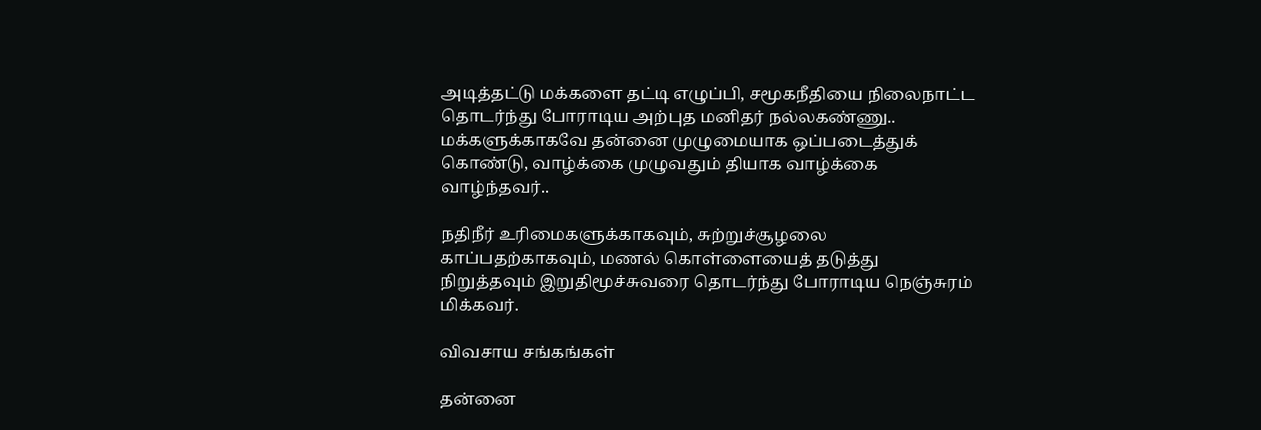அடித்தட்டு மக்களை தட்டி எழுப்பி, சமூகநீதியை நிலைநாட்ட தொடர்ந்து போராடிய அற்புத மனிதர் நல்லகண்ணு.. மக்களுக்காகவே தன்னை முழுமையாக ஒப்படைத்துக் கொண்டு, வாழ்க்கை முழுவதும் தியாக வாழ்க்கை வாழ்ந்தவர்..

நதிநீர் உரிமைகளுக்காகவும், சுற்றுச்சூழலை காப்பதற்காகவும், மணல் கொள்ளையைத் தடுத்து நிறுத்தவும் இறுதிமூச்சுவரை தொடர்ந்து போராடிய நெஞ்சுரம் மிக்கவர்.

விவசாய சங்கங்கள்

தன்னை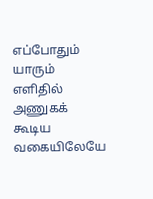எப்போதும் யாரும் எளிதில் அணுகக் கூடிய வகையிலேயே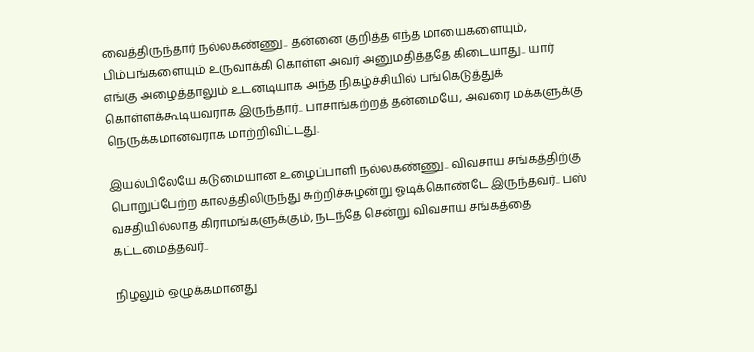வைத்திருந்தார் நல்லகண்ணு.. தன்னை குறித்த எந்த மாயைகளையும், பிம்பங்களையும் உருவாக்கி கொள்ள அவர் அனுமதித்ததே கிடையாது.. யார் எங்கு அழைத்தாலும் உடனடியாக அந்த நிகழ்ச்சியில் பங்கெடுத்துக் கொள்ளக்கூடியவராக இருந்தார்.. பாசாங்கற்றத் தன்மையே, அவரை மக்களுக்கு நெருக்கமானவராக மாற்றிவிட்டது.

இயல்பிலேயே கடுமையான உழைப்பாளி நல்லகண்ணு.. விவசாய சங்கத்திற்கு பொறுப்பேற்ற காலத்திலிருந்து சுற்றிச்சுழன்று ஓடிக்கொண்டே இருந்தவர்.. பஸ் வசதியில்லாத கிராமங்களுக்கும், நடந்தே சென்று விவசாய சங்கத்தை கட்டமைத்தவர்..

நிழலும் ஒழுக்கமானது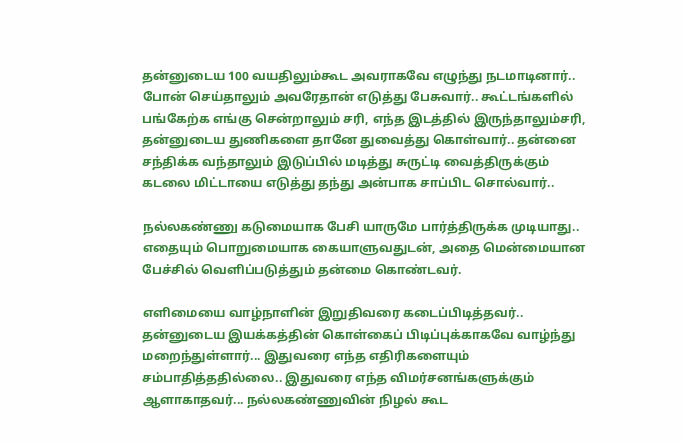தன்னுடைய 100 வயதிலும்கூட அவராகவே எழுந்து நடமாடினார்.. போன் செய்தாலும் அவரேதான் எடுத்து பேசுவார்.. கூட்டங்களில் பங்கேற்க எங்கு சென்றாலும் சரி, எந்த இடத்தில் இருந்தாலும்சரி, தன்னுடைய துணிகளை தானே துவைத்து கொள்வார்.. தன்னை சந்திக்க வந்தாலும் இடுப்பில் மடித்து சுருட்டி வைத்திருக்கும் கடலை மிட்டாயை எடுத்து தந்து அன்பாக சாப்பிட சொல்வார்..

நல்லகண்ணு கடுமையாக பேசி யாருமே பார்த்திருக்க முடியாது.. எதையும் பொறுமையாக கையாளுவதுடன், அதை மென்மையான பேச்சில் வெளிப்படுத்தும் தன்மை கொண்டவர்.

எளிமையை வாழ்நாளின் இறுதிவரை கடைப்பிடித்தவர்.. தன்னுடைய இயக்கத்தின் கொள்கைப் பிடிப்புக்காகவே வாழ்ந்து மறைந்துள்ளார்... இதுவரை எந்த எதிரிகளையும் சம்பாதித்ததில்லை.. இதுவரை எந்த விமர்சனங்களுக்கும் ஆளாகாதவர்... நல்லகண்ணுவின் நிழல் கூட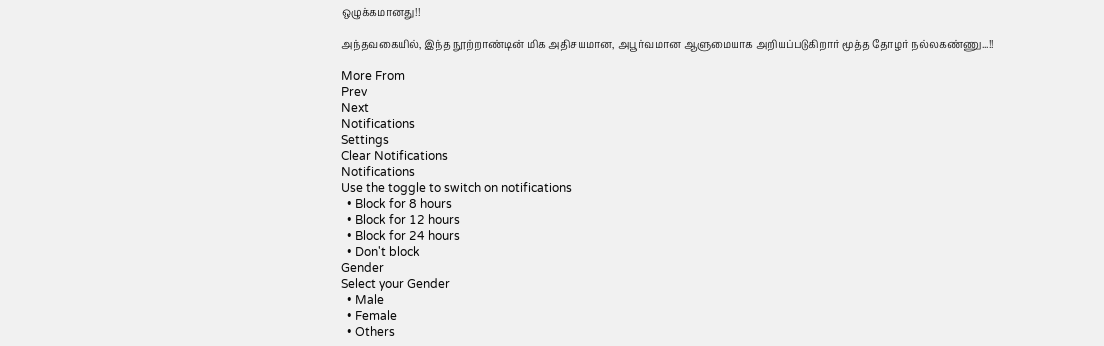ஒழுக்கமானது!!

அந்தவகையில், இந்த நூற்றாண்டின் மிக அதிசயமான, அபூர்வமான ஆளுமையாக அறியப்படுகிறார் மூத்த தோழர் நல்லகண்ணு...!!

More From
Prev
Next
Notifications
Settings
Clear Notifications
Notifications
Use the toggle to switch on notifications
  • Block for 8 hours
  • Block for 12 hours
  • Block for 24 hours
  • Don't block
Gender
Select your Gender
  • Male
  • Female
  • Others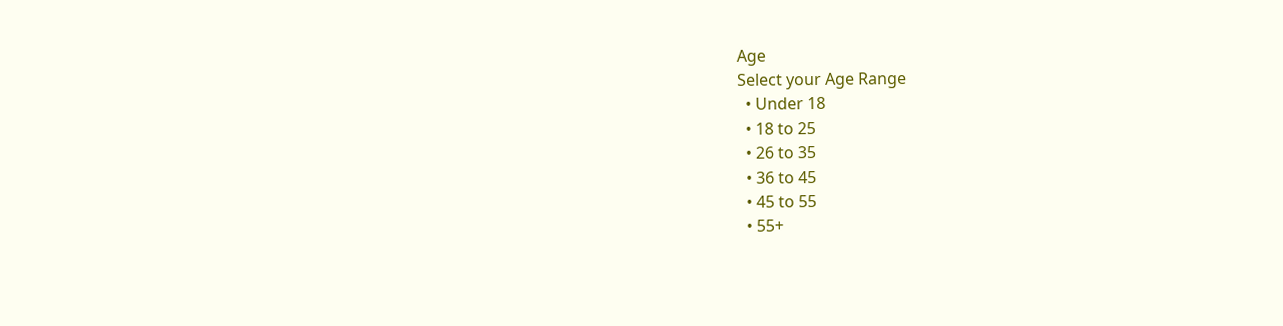Age
Select your Age Range
  • Under 18
  • 18 to 25
  • 26 to 35
  • 36 to 45
  • 45 to 55
  • 55+